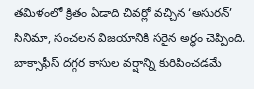తమిళంలో క్రితం ఏడాది చివర్లో వచ్చిన ‘అసురన్’ సినిమా, సంచలన విజయానికి సరైన అర్థం చెప్పింది. బాక్సాఫీస్ దగ్గర కాసుల వర్షాన్ని కురిపించడమే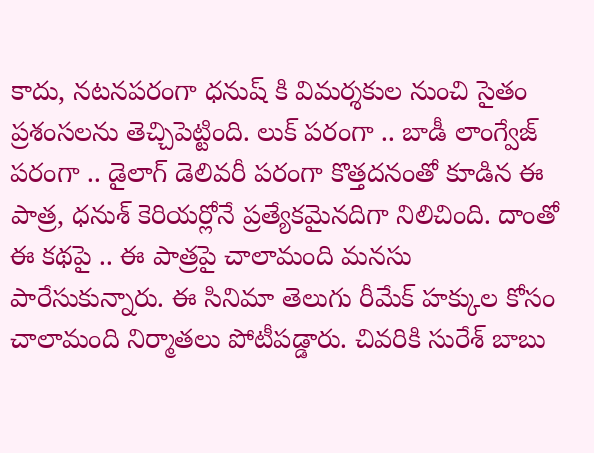కాదు, నటనపరంగా ధనుష్ కి విమర్శకుల నుంచి సైతం ప్రశంసలను తెచ్చిపెట్టింది. లుక్ పరంగా .. బాడీ లాంగ్వేజ్ పరంగా .. డైలాగ్ డెలివరీ పరంగా కొత్తదనంతో కూడిన ఈ పాత్ర, ధనుశ్ కెరియర్లోనే ప్రత్యేకమైనదిగా నిలిచింది. దాంతో ఈ కథపై .. ఈ పాత్రపై చాలామంది మనసు పారేసుకున్నారు. ఈ సినిమా తెలుగు రీమేక్ హక్కుల కోసం చాలామంది నిర్మాతలు పోటీపడ్డారు. చివరికి సురేశ్ బాబు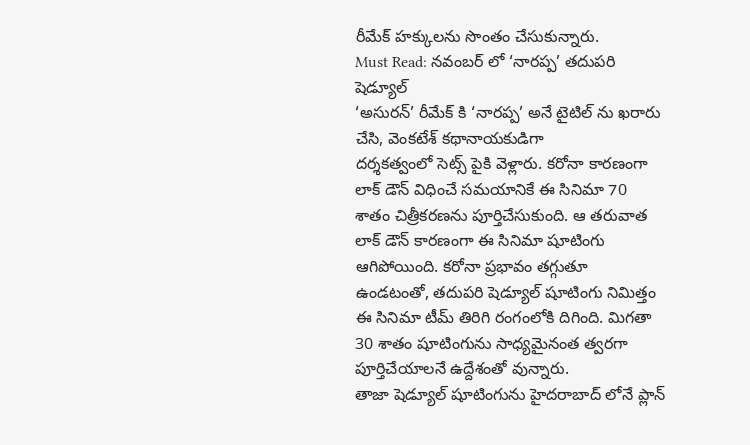రీమేక్ హక్కులను సొంతం చేసుకున్నారు.
Must Read: నవంబర్ లో ‘నారప్ప’ తదుపరి షెడ్యూల్
‘అసురన్’ రీమేక్ కి ‘నారప్ప’ అనే టైటిల్ ను ఖరారు చేసి, వెంకటేశ్ కథానాయకుడిగా
దర్శకత్వంలో సెట్స్ పైకి వెళ్లారు. కరోనా కారణంగా లాక్ డౌన్ విధించే సమయానికే ఈ సినిమా 70 శాతం చిత్రీకరణను పూర్తిచేసుకుంది. ఆ తరువాత లాక్ డౌన్ కారణంగా ఈ సినిమా షూటింగు ఆగిపోయింది. కరోనా ప్రభావం తగ్గుతూ ఉండటంతో, తదుపరి షెడ్యూల్ షూటింగు నిమిత్తం ఈ సినిమా టీమ్ తిరిగి రంగంలోకి దిగింది. మిగతా 30 శాతం షూటింగును సాధ్యమైనంత త్వరగా పూర్తిచేయాలనే ఉద్దేశంతో వున్నారు.
తాజా షెడ్యూల్ షూటింగును హైదరాబాద్ లోనే ప్లాన్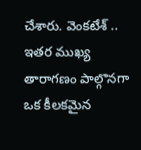చేశారు. వెంకటేశ్ .. ఇతర ముఖ్య తారాగణం పాల్గొనగా ఒక కీలకమైన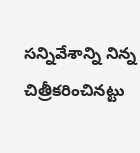సన్నివేశాన్ని నిన్న చిత్రీకరించినట్టు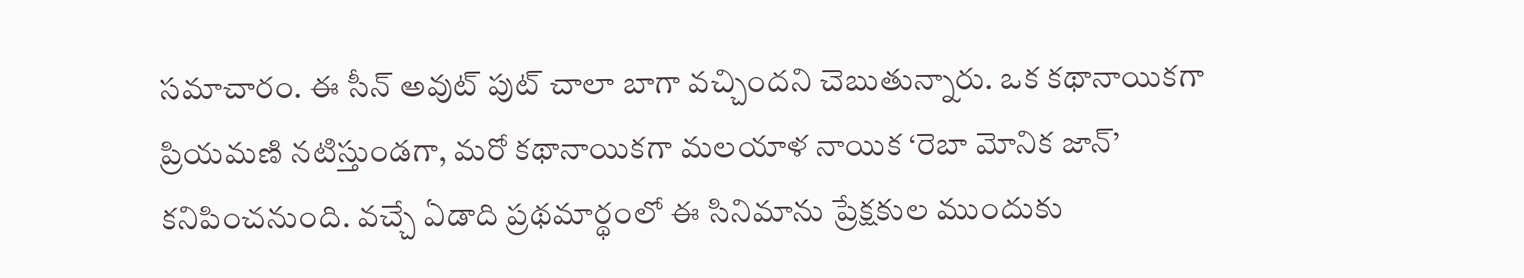సమాచారం. ఈ సీన్ అవుట్ పుట్ చాలా బాగా వచ్చిందని చెబుతున్నారు. ఒక కథానాయికగా ప్రియమణి నటిస్తుండగా, మరో కథానాయికగా మలయాళ నాయిక ‘రెబా మోనిక జాన్’ కనిపించనుంది. వచ్చే ఏడాది ప్రథమార్థంలో ఈ సినిమాను ప్రేక్షకుల ముందుకు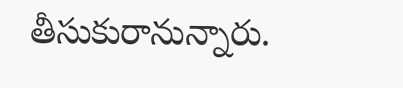తీసుకురానున్నారు.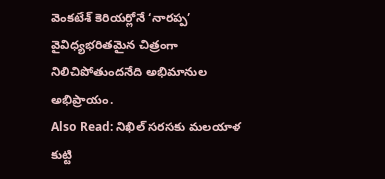వెంకటేశ్ కెరియర్లోనే ‘నారప్ప’ వైవిధ్యభరితమైన చిత్రంగా నిలిచిపోతుందనేది అభిమానుల అభిప్రాయం.
Also Read: నిఖిల్ సరసకు మలయాళ కుట్టి